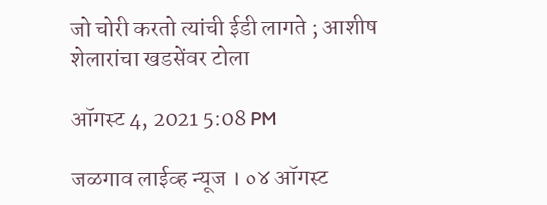जो चोरी करतो त्यांची ईडी लागते ; आशीष शेलारांचा खडसेंवर टोला

ऑगस्ट 4, 2021 5:08 PM

जळगाव लाईव्ह न्यूज । ०४ ऑगस्ट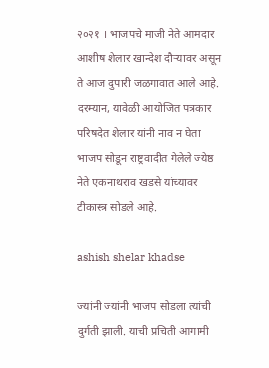२०२१ । भाजपचे माजी नेते आमदार आशीष शेलार खान्देश दौऱ्यावर असून ते आज दुपारी जळगावात आले आहे. दरम्यान, यावेळी आयोजित पत्रकार परिषदेत शेलार यांनी नाव न घेता भाजप सोडून राष्ट्रवादीत गेलेले ज्येष्ठ नेते एकनाथराव खडसे यांच्यावर टीकास्त्र सोडले आहे.

ashish shelar khadse

ज्यांनी ज्यांनी भाजप सोडला त्यांची दुर्गती झाली. याची प्रचिती आगामी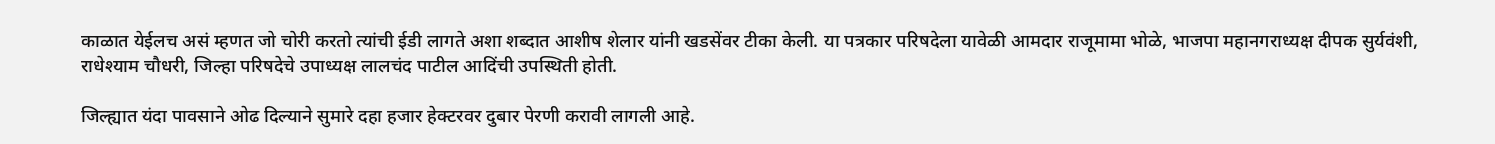काळात येईलच असं म्हणत जो चोरी करतो त्यांची ईडी लागते अशा शब्दात आशीष शेलार यांनी खडसेंवर टीका केली. या पत्रकार परिषदेला यावेळी आमदार राजूमामा भोळे, भाजपा महानगराध्यक्ष दीपक सुर्यवंशी, राधेश्याम चौधरी, जिल्हा परिषदेचे उपाध्यक्ष लालचंद पाटील आदिंची उपस्थिती होती.

जिल्ह्यात यंदा पावसाने ओढ दिल्याने सुमारे दहा हजार हेक्टरवर दुबार पेरणी करावी लागली आहे.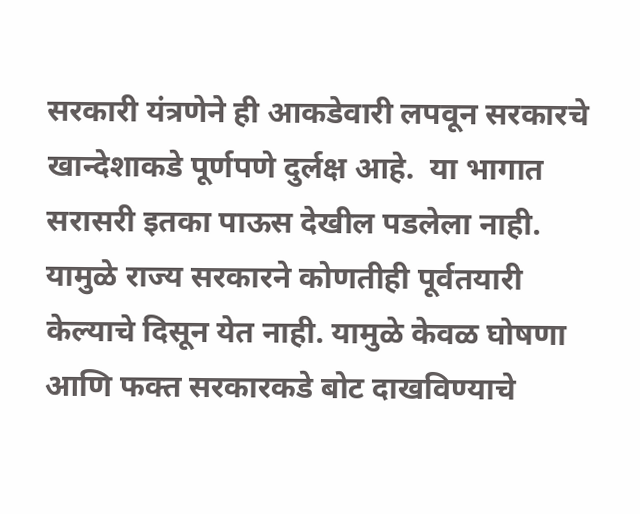सरकारी यंत्रणेने ही आकडेवारी लपवून सरकारचे खान्देशाकडे पूर्णपणे दुर्लक्ष आहे.  या भागात सरासरी इतका पाऊस देखील पडलेला नाही. यामुळे राज्य सरकारने कोणतीही पूर्वतयारी केल्याचे दिसून येत नाही. यामुळे केवळ घोषणा आणि फक्त सरकारकडे बोट दाखविण्याचे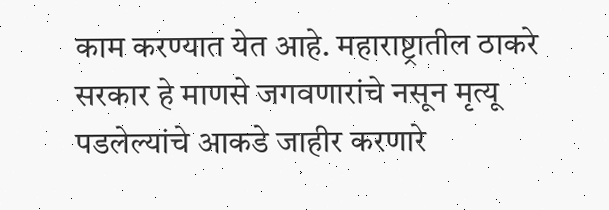काम करण्यात येत आहे. महाराष्ट्रातील ठाकरे सरकार हे माणसे जगवणारांचे नसून मृत्यू पडलेल्यांचे आकडे जाहीर करणारे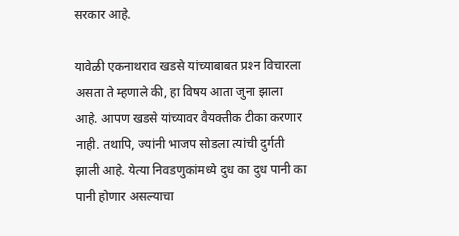सरकार आहे.

यावेळी एकनाथराव खडसे यांच्याबाबत प्रश्‍न विचारला असता ते म्हणाले की, हा विषय आता जुना झाला आहे. आपण खडसे यांच्यावर वैयक्तीक टीका करणार नाही. तथापि, ज्यांनी भाजप सोडला त्यांची दुर्गती झाली आहे. येत्या निवडणुकांमध्ये दुध का दुध पानी का पानी होणार असल्याचा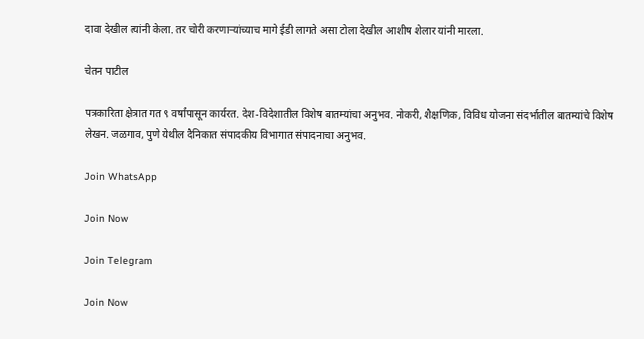दावा देखील त्यांनी केला. तर चोरी करणार्‍यांच्याच मागे ईडी लागते असा टोला देखील आशीष शेलार यांनी मारला.

चेतन पाटील

पत्रकारिता क्षेत्रात गत ९ वर्षांपासून कार्यरत. देश-विदेशातील विशेष बातम्यांचा अनुभव. नोकरी, शैक्षणिक, विविध योजना संदर्भातील बातम्यांचे विशेष लेखन. जळगाव, पुणे येथील दैनिकात संपादकीय विभागात संपादनाचा अनुभव.

Join WhatsApp

Join Now

Join Telegram

Join Now